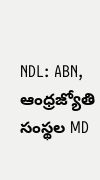NDL: ABN, ఆంధ్రజ్యోతి సంస్థల MD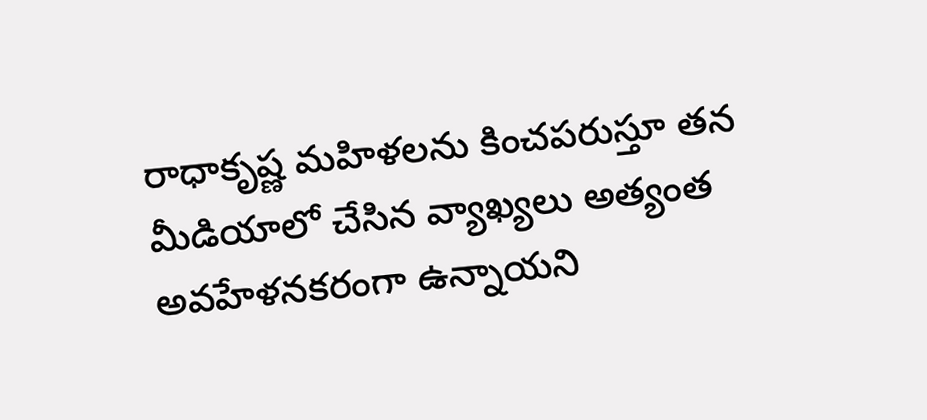రాధాకృష్ణ మహిళలను కించపరుస్తూ తన మీడియాలో చేసిన వ్యాఖ్యలు అత్యంత అవహేళనకరంగా ఉన్నాయని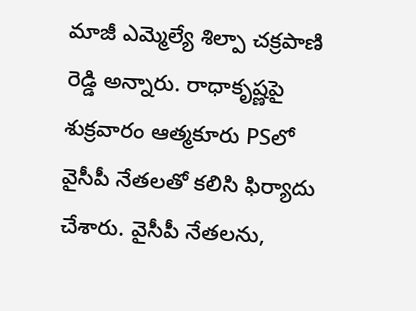మాజీ ఎమ్మెల్యే శిల్పా చక్రపాణి రెడ్డి అన్నారు. రాధాకృష్ణపై శుక్రవారం ఆత్మకూరు PSలో వైసీపీ నేతలతో కలిసి ఫిర్యాదు చేశారు. వైసీపీ నేతలను,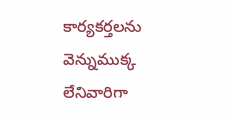కార్యకర్తలను వెన్నుముక్క లేనివారిగా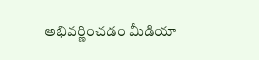అభివర్ణించడం మీడియా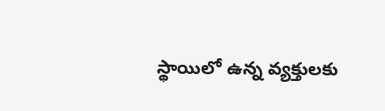స్థాయిలో ఉన్న వ్యక్తులకు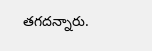తగదన్నారు.